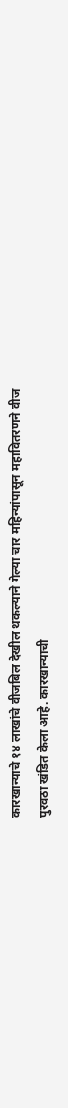कारखान्याचे १४ लाखांचे वीजबिल देखील थकल्याने गेल्या चार महिन्यांपासून महावितरणने वीज पुरवठा खंडित केला आहे. कारखान्याची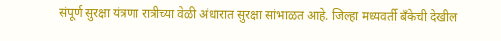संपूर्ण सुरक्षा यंत्रणा रात्रीच्या वेळी अंधारात सुरक्षा सांभाळत आहे. जिल्हा मध्यवर्ती बँकेची देखील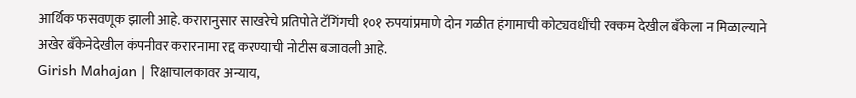आर्थिक फसवणूक झाली आहे. करारानुसार साखरेचे प्रतिपोते टॅगिंगची १०१ रुपयांप्रमाणे दोन गळीत हंगामाची कोट्यवधींची रक्कम देखील बँकेला न मिळाल्याने अखेर बँकेनेदेखील कंपनीवर करारनामा रद्द करण्याची नोटीस बजावली आहे.
Girish Mahajan | रिक्षाचालकावर अन्याय,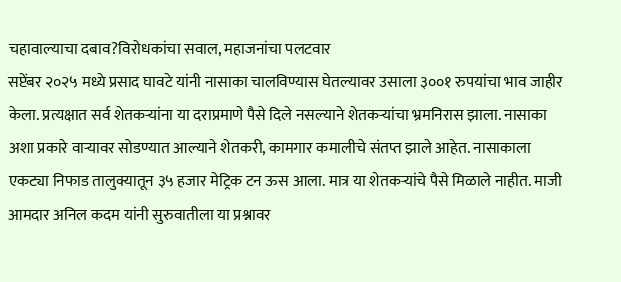चहावाल्याचा दबाव?विरोधकांचा सवाल, महाजनांचा पलटवार
सप्टेंबर २०२५ मध्ये प्रसाद घावटे यांनी नासाका चालविण्यास घेतल्यावर उसाला ३००१ रुपयांचा भाव जाहीर केला. प्रत्यक्षात सर्व शेतकऱ्यांना या दराप्रमाणे पैसे दिले नसल्याने शेतकऱ्यांचा भ्रमनिरास झाला. नासाका अशा प्रकारे वाऱ्यावर सोडण्यात आल्याने शेतकरी, कामगार कमालीचे संतप्त झाले आहेत. नासाकाला एकट्या निफाड तालुक्यातून ३५ हजार मेट्रिक टन ऊस आला. मात्र या शेतकऱ्यांचे पैसे मिळाले नाहीत. माजी आमदार अनिल कदम यांनी सुरुवातीला या प्रश्नावर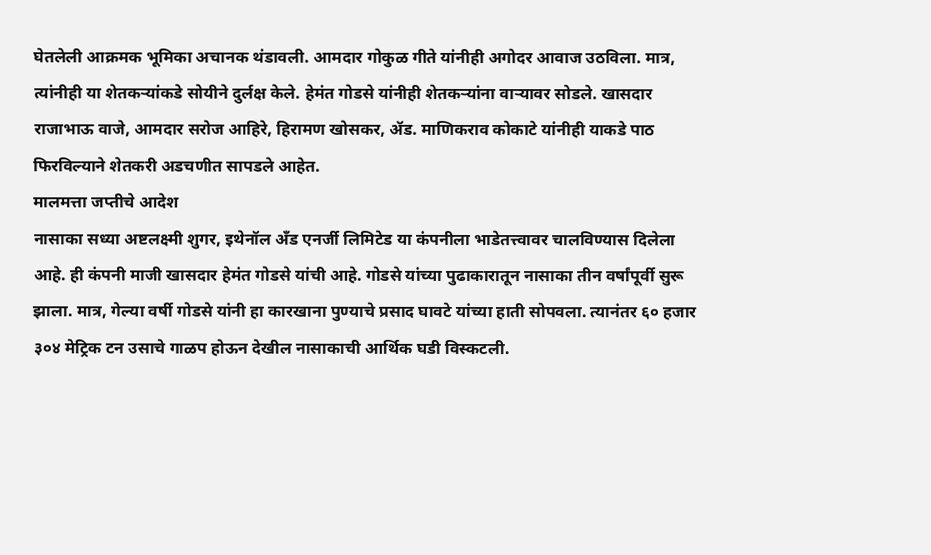घेतलेली आक्रमक भूमिका अचानक थंडावली. आमदार गोकुळ गीते यांनीही अगोदर आवाज उठविला. मात्र, त्यांनीही या शेतकऱ्यांकडे सोयीने दुर्लक्ष केले. हेमंत गोडसे यांनीही शेतकऱ्यांना वाऱ्यावर सोडले. खासदार राजाभाऊ वाजे, आमदार सरोज आहिरे, हिरामण खोसकर, ॲड. माणिकराव कोकाटे यांनीही याकडे पाठ फिरविल्याने शेतकरी अडचणीत सापडले आहेत.
मालमत्ता जप्तीचे आदेश
नासाका सध्या अष्टलक्ष्मी शुगर, इथेनॉल अँड एनर्जी लिमिटेड या कंपनीला भाडेतत्त्वावर चालविण्यास दिलेला आहे. ही कंपनी माजी खासदार हेमंत गोडसे यांची आहे. गोडसे यांच्या पुढाकारातून नासाका तीन वर्षांपूर्वी सुरू झाला. मात्र, गेल्या वर्षी गोडसे यांनी हा कारखाना पुण्याचे प्रसाद घावटे यांच्या हाती सोपवला. त्यानंतर ६० हजार ३०४ मेट्रिक टन उसाचे गाळप होऊन देखील नासाकाची आर्थिक घडी विस्कटली.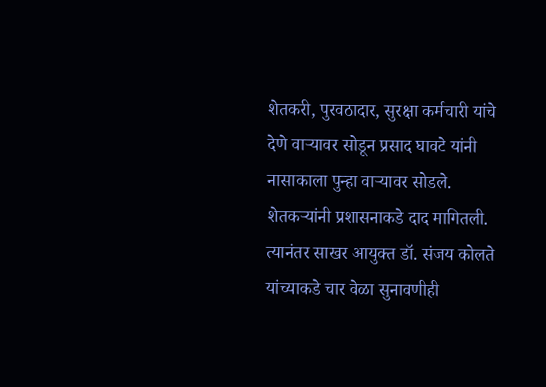शेतकरी, पुरवठादार, सुरक्षा कर्मचारी यांचे देणे वाऱ्यावर सोडून प्रसाद घावटे यांनी नासाकाला पुन्हा वाऱ्यावर सोडले.
शेतकऱ्यांनी प्रशासनाकडे दाद मागितली. त्यानंतर साखर आयुक्त डॉ. संजय कोलते यांच्याकडे चार वेळा सुनावणीही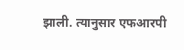झाली. त्यानुसार एफआरपी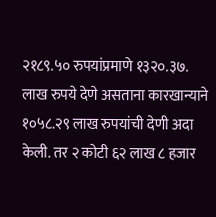२१८९.५० रुपयांप्रमाणे १३२०.३७. लाख रुपये देणे असताना कारखान्याने १०५८.२९ लाख रुपयांची देणी अदा केली. तर २ कोटी ६२ लाख ८ हजार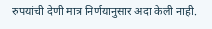रुपयांची देणी मात्र निर्णयानुसार अदा केली नाही.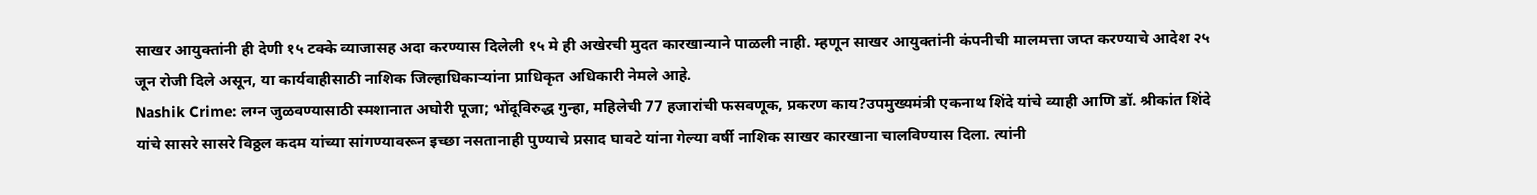साखर आयुक्तांनी ही देणी १५ टक्के व्याजासह अदा करण्यास दिलेली १५ मे ही अखेरची मुदत कारखान्याने पाळली नाही. म्हणून साखर आयुक्तांनी कंपनीची मालमत्ता जप्त करण्याचे आदेश २५ जून रोजी दिले असून, या कार्यवाहीसाठी नाशिक जिल्हाधिकाऱ्यांना प्राधिकृत अधिकारी नेमले आहे.
Nashik Crime: लग्न जुळवण्यासाठी स्मशानात अघोरी पूजा; भोंदूविरुद्ध गुन्हा, महिलेची 77 हजारांची फसवणूक, प्रकरण काय?उपमुख्यमंत्री एकनाथ शिंदे यांचे व्याही आणि डॉ. श्रीकांत शिंदे यांचे सासरे सासरे विठ्ठल कदम यांच्या सांगण्यावरून इच्छा नसतानाही पुण्याचे प्रसाद घावटे यांना गेल्या वर्षी नाशिक साखर कारखाना चालविण्यास दिला. त्यांनी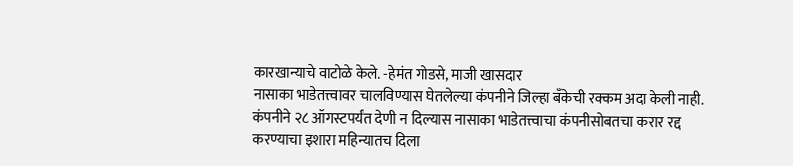कारखान्याचे वाटोळे केले. -हेमंत गोडसे, माजी खासदार
नासाका भाडेतत्त्वावर चालविण्यास घेतलेल्या कंपनीने जिल्हा बँकेची रक्कम अदा केली नाही. कंपनीने २८ ऑगस्टपर्यंत देणी न दिल्यास नासाका भाडेतत्त्वाचा कंपनीसोबतचा करार रद्द करण्याचा इशारा महिन्यातच दिला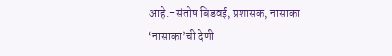आहे.-संतोष बिडवई, प्रशासक, नासाका
‘नासाका’ची देणी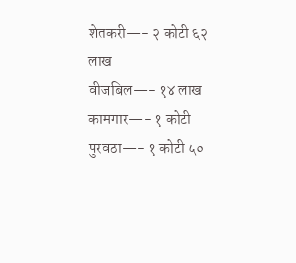शेतकरी—- २ कोटी ६२ लाख
वीजबिल—- १४ लाख
कामगार—- १ कोटी
पुरवठा—- १ कोटी ५०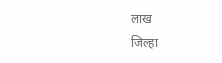लाख
जिल्हा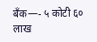बँक—- ५ कोटी ६० लाख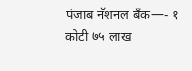पंजाब नॅशनल बँक—- १ कोटी ७५ लाख